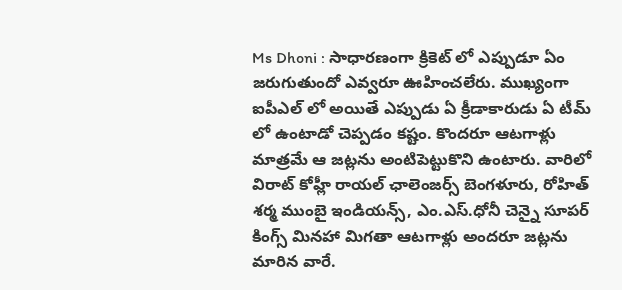Ms Dhoni : సాధారణంగా క్రికెట్ లో ఎప్పుడూ ఏం జరుగుతుందో ఎవ్వరూ ఊహించలేరు. ముఖ్యంగా ఐపీఎల్ లో అయితే ఎప్పుడు ఏ క్రీడాకారుడు ఏ టీమ్ లో ఉంటాడో చెప్పడం కష్టం. కొందరూ ఆటగాళ్లు మాత్రమే ఆ జట్లను అంటిపెట్టుకొని ఉంటారు. వారిలో విరాట్ కోహ్లీ రాయల్ ఛాలెంజర్స్ బెంగళూరు, రోహిత్ శర్మ ముంబై ఇండియన్స్, ఎం.ఎస్.ధోనీ చెన్నై సూపర్ కింగ్స్ మినహా మిగతా ఆటగాళ్లు అందరూ జట్లను మారిన వారే.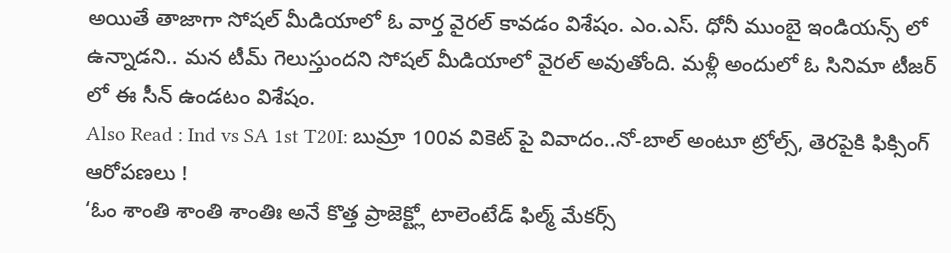అయితే తాజాగా సోషల్ మీడియాలో ఓ వార్త వైరల్ కావడం విశేషం. ఎం.ఎస్. ధోనీ ముంబై ఇండియన్స్ లో ఉన్నాడని.. మన టీమ్ గెలుస్తుందని సోషల్ మీడియాలో వైరల్ అవుతోంది. మళ్లీ అందులో ఓ సినిమా టీజర్ లో ఈ సీన్ ఉండటం విశేషం.
Also Read : Ind vs SA 1st T20I: బుమ్రా 100వ వికెట్ పై వివాదం..నో-బాల్ అంటూ ట్రోల్స్, తెరపైకి ఫిక్సింగ్ ఆరోపణలు !
‘ఓం శాంతి శాంతి శాంతిః అనే కొత్త ప్రాజెక్ట్లో టాలెంటేడ్ ఫిల్మ్ మేకర్స్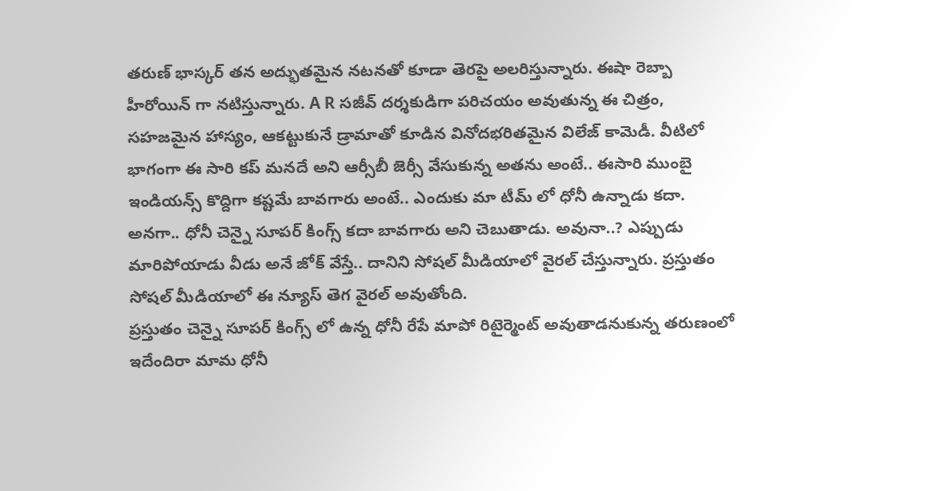తరుణ్ భాస్కర్ తన అద్భుతమైన నటనతో కూడా తెరపై అలరిస్తున్నారు. ఈషా రెబ్బా హీరోయిన్ గా నటిస్తున్నారు. A R సజీవ్ దర్శకుడిగా పరిచయం అవుతున్న ఈ చిత్రం, సహజమైన హాస్యం, ఆకట్టుకునే డ్రామాతో కూడిన వినోదభరితమైన విలేజ్ కామెడీ. వీటిలో భాగంగా ఈ సారి కప్ మనదే అని ఆర్సీబీ జెర్సీ వేసుకున్న అతను అంటే.. ఈసారి ముంబై ఇండియన్స్ కొద్దిగా కష్టమే బావగారు అంటే.. ఎందుకు మా టీమ్ లో ధోనీ ఉన్నాడు కదా. అనగా.. ధోనీ చెన్నై సూపర్ కింగ్స్ కదా బావగారు అని చెబుతాడు. అవునా..? ఎప్పుడు మారిపోయాడు వీడు అనే జోక్ వేస్తే.. దానిని సోషల్ మీడియాలో వైరల్ చేస్తున్నారు. ప్రస్తుతం సోషల్ మీడియాలో ఈ న్యూస్ తెగ వైరల్ అవుతోంది.
ప్రస్తుతం చెన్నై సూపర్ కింగ్స్ లో ఉన్న ధోనీ రేపే మాపో రిటైర్మెంట్ అవుతాడనుకున్న తరుణంలో ఇదేందిరా మామ ధోనీ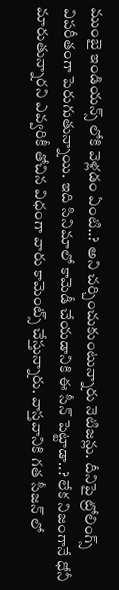ముంబై ఇండియన్స్ లోకి వెళ్లడం ఏంటి..? అని చర్చించుకుంటున్నారు నెటిజన్లు. దీనిపై ట్రోలింగ్స్ విపరీతంగా పెరుగుతున్నాయి. ఇది సినిమాలో కామెడీ చేయడానికి ఈ సీన్ పెట్టాడా..? లేక నిజంగానే ధోనీ మారుతున్నారని ఎవ్వరికీ తోచిన విధంగా వారు కామెంట్స్ చేస్తున్నారు. వాస్తవానికి గత సీజన్ లో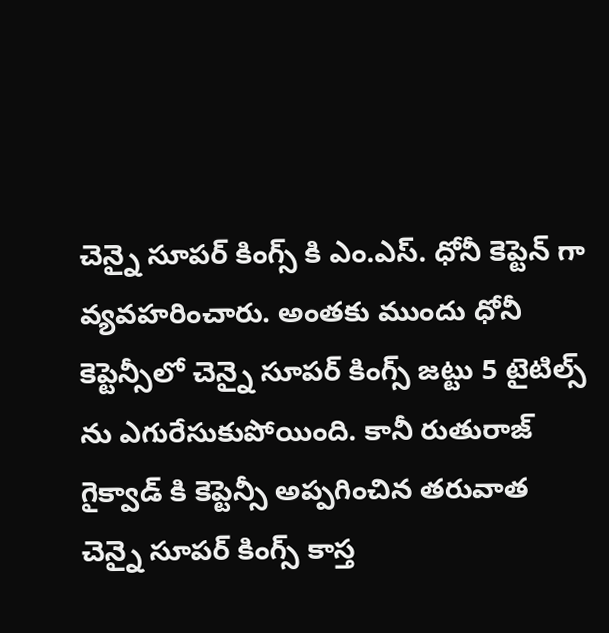చెన్నై సూపర్ కింగ్స్ కి ఎం.ఎస్. ధోనీ కెప్టెన్ గా వ్యవహరించారు. అంతకు ముందు ధోనీ కెప్టెన్సీలో చెన్నై సూపర్ కింగ్స్ జట్టు 5 టైటిల్స్ ను ఎగురేసుకుపోయింది. కానీ రుతురాజ్ గైక్వాడ్ కి కెప్టెన్సీ అప్పగించిన తరువాత చెన్నై సూపర్ కింగ్స్ కాస్త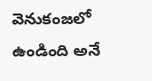వెనుకంజలో ఉండింది అనే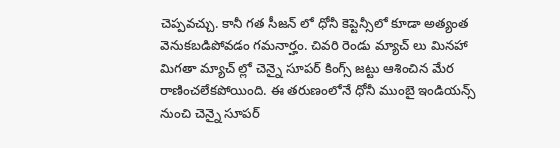చెప్పవచ్చు. కానీ గత సీజన్ లో ధోనీ కెప్టెన్సీలో కూడా అత్యంత వెనుకబడిపోవడం గమనార్హం. చివరి రెండు మ్యాచ్ లు మినహా మిగతా మ్యాచ్ ల్లో చెన్నై సూపర్ కింగ్స్ జట్టు ఆశించిన మేర రాణించలేకపోయింది. ఈ తరుణంలోనే ధోనీ ముంబై ఇండియన్స్ నుంచి చెన్నై సూపర్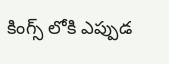కింగ్స్ లోకి ఎప్పుడ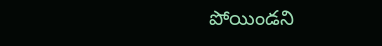పోయిండని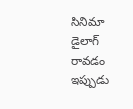సినిమా డైలాగ్ రావడం ఇప్పుడు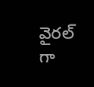వైరల్ గా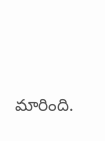మారింది.